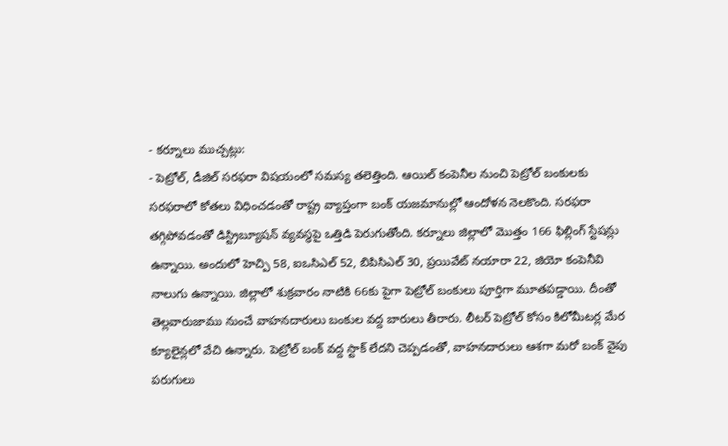- కర్నూలు ముచ్చట్లు:
- పెట్రోల్, డీజిల్ సరఫరా విషయంలో సమస్య తలెత్తింది. ఆయిల్ కంపెనీల నుంచి పెట్రోల్ బంకులకు సరఫరాలో కోతలు విధించడంతో రాష్ట్ర వ్యాప్తంగా బంక్ యజమానుల్లో ఆందోళన నెలకొంది. సరఫరా తగ్గిపోవడంతో డిస్ట్రిబ్యూషన్ వ్యవస్థపై ఒత్తిడి పెరుగుతోంది. కర్నూలు జిల్లాలో మొత్తం 166 ఫిల్లింగ్ స్టేషన్లు ఉన్నాయి. అందులో హెచ్పి 58, ఐఒసిఎల్ 52, బిపిసిఎల్ 30, ప్రయివేట్ నయారా 22, జియో కంపెనీవి నాలుగు ఉన్నాయి. జిల్లాలో శుక్రవారం నాటికి 66కు పైగా పెట్రోల్ బంకులు పూర్తిగా మూతపడ్డాయి. దీంతో తెల్లవారుజాము నుంచే వాహనదారులు బంకుల వద్ద బారులు తీరారు. లీటర్ పెట్రోల్ కోసం కిలోమీటర్ల మేర క్యూలైన్లలో వేచి ఉన్నారు. పెట్రోల్ బంక్ వద్ద స్టాక్ లేదని చెప్పడంతో, వాహనదారులు ఆశగా మరో బంక్ వైపు పరుగులు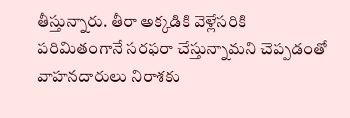తీస్తున్నారు. తీరా అక్కడికి వెళ్లేసరికి పరిమితంగానే సరఫరా చేస్తున్నామని చెప్పడంతో వాహనదారులు నిరాశకు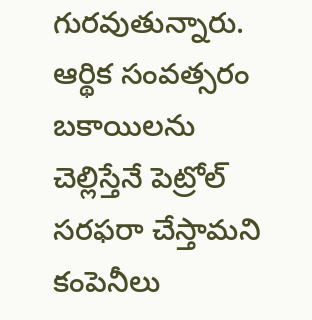గురవుతున్నారు. ఆర్థిక సంవత్సరం బకాయిలను చెల్లిస్తేనే పెట్రోల్ సరఫరా చేస్తామని కంపెనీలు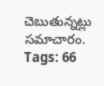చెబుతున్నట్లు సమాచారం.
Tags: 66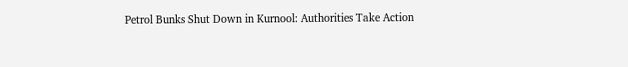Petrol Bunks Shut Down in Kurnool: Authorities Take Action